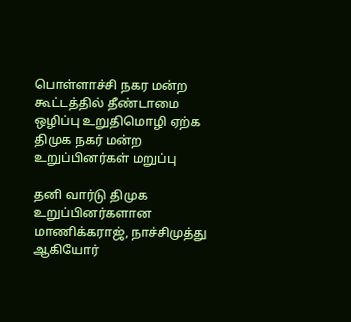பொள்ளாச்சி நகர மன்ற கூட்டத்தில் தீண்டாமை ஒழிப்பு உறுதிமொழி ஏற்க திமுக நகர் மன்ற உறுப்பினர்கள் மறுப்பு

தனி வார்டு திமுக உறுப்பினர்களான மாணிக்கராஜ், நாச்சிமுத்து ஆகியோர்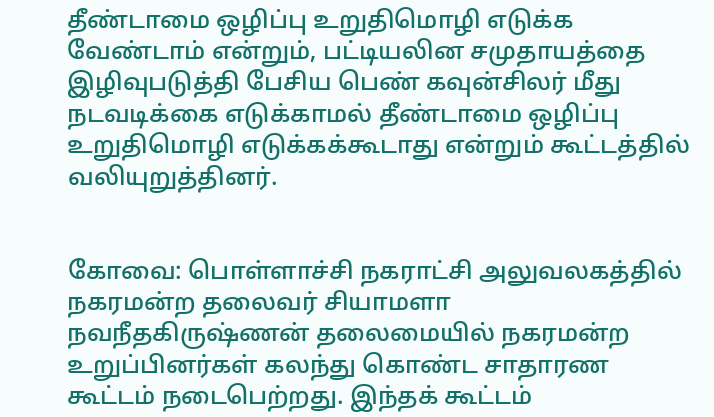தீண்டாமை ஒழிப்பு உறுதிமொழி எடுக்க வேண்டாம் என்றும், பட்டியலின சமுதாயத்தை இழிவுபடுத்தி பேசிய பெண் கவுன்சிலர் மீது நடவடிக்கை எடுக்காமல் தீண்டாமை ஒழிப்பு உறுதிமொழி எடுக்கக்கூடாது என்றும் கூட்டத்தில் வலியுறுத்தினர்.


கோவை: பொள்ளாச்சி நகராட்சி அலுவலகத்தில் நகரமன்ற தலைவர் சியாமளா நவநீதகிருஷ்ணன் தலைமையில் நகரமன்ற உறுப்பினர்கள் கலந்து கொண்ட சாதாரண கூட்டம் நடைபெற்றது. இந்தக் கூட்டம்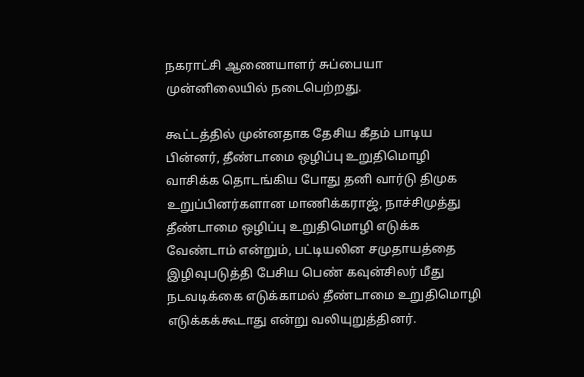நகராட்சி ஆணையாளர் சுப்பையா முன்னிலையில் நடைபெற்றது.

கூட்டத்தில் முன்னதாக தேசிய கீதம் பாடிய பின்னர், தீண்டாமை ஒழிப்பு உறுதிமொழி வாசிக்க தொடங்கிய போது தனி வார்டு திமுக உறுப்பினர்களான மாணிக்கராஜ், நாச்சிமுத்து தீண்டாமை ஒழிப்பு உறுதிமொழி எடுக்க வேண்டாம் என்றும், பட்டியலின சமுதாயத்தை இழிவுபடுத்தி பேசிய பெண் கவுன்சிலர் மீது நடவடிக்கை எடுக்காமல் தீண்டாமை உறுதிமொழி எடுக்கக்கூடாது என்று வலியுறுத்தினர்.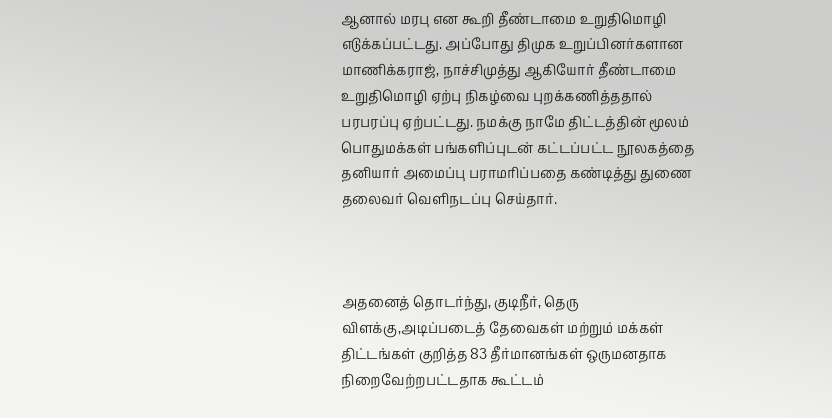ஆனால் மரபு என கூறி தீண்டாமை உறுதிமொழி எடுக்கப்பட்டது. அப்போது திமுக உறுப்பினர்களான மாணிக்கராஜ், நாச்சிமுத்து ஆகியோர் தீண்டாமை உறுதிமொழி ஏற்பு நிகழ்வை புறக்கணித்ததால் பரபரப்பு ஏற்பட்டது. நமக்கு நாமே திட்டத்தின் மூலம் பொதுமக்கள் பங்களிப்புடன் கட்டப்பட்ட நூலகத்தை தனியார் அமைப்பு பராமரிப்பதை கண்டித்து துணை தலைவர் வெளிநடப்பு செய்தார்.



அதனைத் தொடர்ந்து, குடிநீர், தெரு விளக்கு,அடிப்படைத் தேவைகள் மற்றும் மக்கள் திட்டங்கள் குறித்த 83 தீர்மானங்கள் ஒருமனதாக நிறைவேற்றபட்டதாக கூட்டம்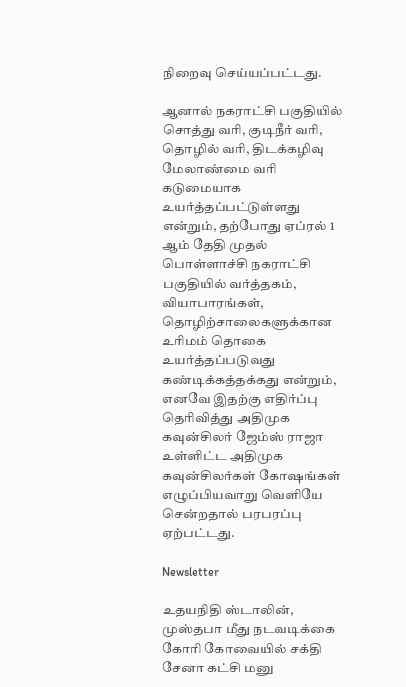நிறைவு செய்யப்பட்டது.

ஆனால் நகராட்சி பகுதியில் சொத்து வரி, குடிநீர் வரி, தொழில் வரி, திடக்கழிவு மேலாண்மை வரி கடுமையாக உயர்த்தப்பட்டுள்ளது என்றும், தற்போது ஏப்ரல் 1 ஆம் தேதி முதல் பொள்ளாச்சி நகராட்சி பகுதியில் வர்த்தகம், வியாபாரங்கள், தொழிற்சாலைகளுக்கான உரிமம் தொகை உயர்த்தப்படுவது கண்டிக்கத்தக்கது என்றும், எனவே இதற்கு எதிர்ப்பு தெரிவித்து அதிமுக கவுன்சிலர் ஜேம்ஸ் ராஜா உள்ளிட்ட அதிமுக கவுன்சிலர்கள் கோஷங்கள் எழுப்பியவாறு வெளியே சென்றதால் பரபரப்பு ஏற்பட்டது.

Newsletter

உதயநிதி ஸ்டாலின், முஸ்தபா மீது நடவடிக்கை கோரி கோவையில் சக்தி சேனா கட்சி மனு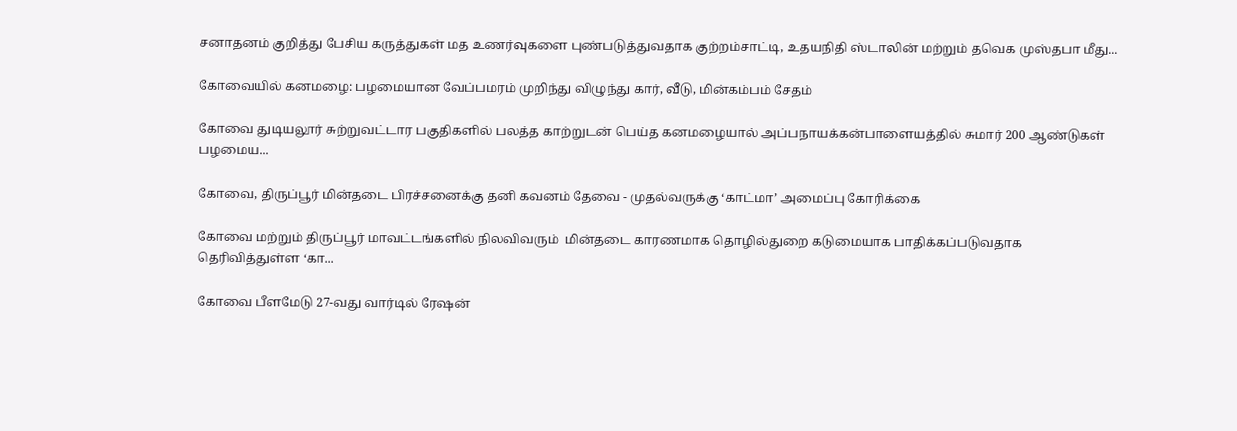சனாதனம் குறித்து பேசிய கருத்துகள் மத உணர்வுகளை புண்படுத்துவதாக குற்றம்சாட்டி, உதயநிதி ஸ்டாலின் மற்றும் தவெக முஸ்தபா மீது...

கோவையில் கனமழை: பழமையான வேப்பமரம் முறிந்து விழுந்து கார், வீடு, மின்கம்பம் சேதம்

கோவை துடியலூர் சுற்றுவட்டார பகுதிகளில் பலத்த காற்றுடன் பெய்த கனமழையால் அப்பநாயக்கன்பாளையத்தில் சுமார் 200 ஆண்டுகள் பழமைய...

கோவை, திருப்பூர் மின்தடை பிரச்சனைக்கு தனி கவனம் தேவை - முதல்வருக்கு ‘காட்மா’ அமைப்பு கோரிக்கை

கோவை மற்றும் திருப்பூர் மாவட்டங்களில் நிலவிவரும்  மின்தடை காரணமாக தொழில்துறை கடுமையாக பாதிக்கப்படுவதாக தெரிவித்துள்ள ‘கா...

கோவை பீளமேடு 27-வது வார்டில் ரேஷன்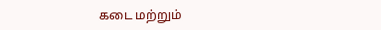கடை மற்றும்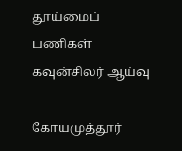தூய்மைப் பணிகள் கவுன்சிலர் ஆய்வு

கோயமுத்தூர்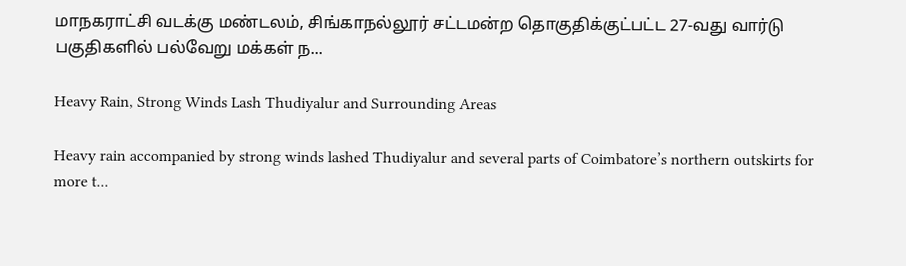மாநகராட்சி வடக்கு மண்டலம், சிங்காநல்லூர் சட்டமன்ற தொகுதிக்குட்பட்ட 27-வது வார்டு பகுதிகளில் பல்வேறு மக்கள் ந...

Heavy Rain, Strong Winds Lash Thudiyalur and Surrounding Areas

Heavy rain accompanied by strong winds lashed Thudiyalur and several parts of Coimbatore’s northern outskirts for more t...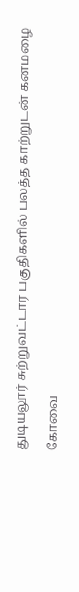துடியலூர் சுற்றுவட்டார பகுதிகளில் பலத்த காற்றுடன் கனமழை

கோவை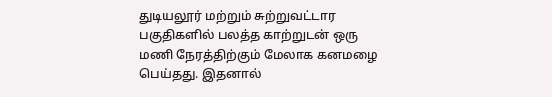துடியலூர் மற்றும் சுற்றுவட்டார பகுதிகளில் பலத்த காற்றுடன் ஒரு மணி நேரத்திற்கும் மேலாக கனமழை பெய்தது. இதனால்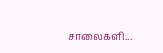சாலைகளி...